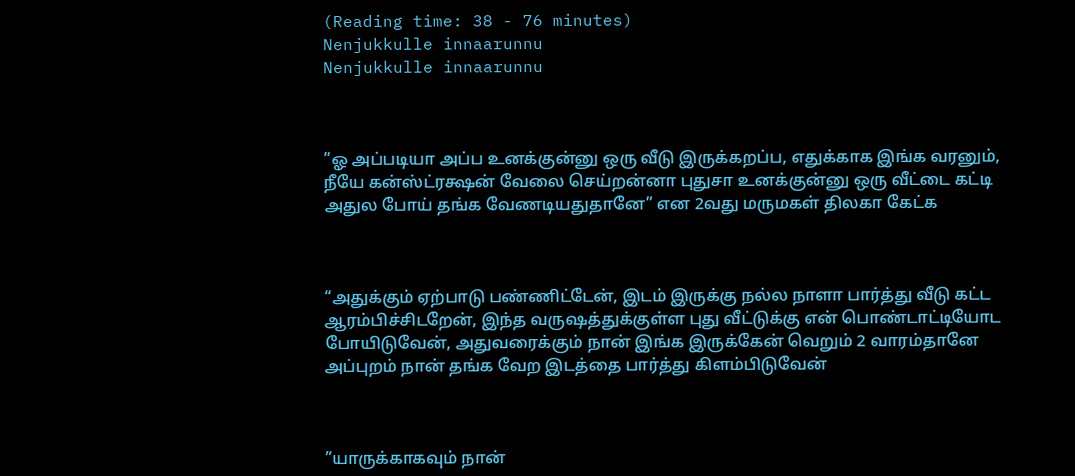(Reading time: 38 - 76 minutes)
Nenjukkulle innaarunnu
Nenjukkulle innaarunnu



”ஓ அப்படியா அப்ப உனக்குன்னு ஒரு வீடு இருக்கறப்ப, எதுக்காக இங்க வரனும், நீயே கன்ஸ்ட்ரக்ஷன் வேலை செய்றன்னா புதுசா உனக்குன்னு ஒரு வீட்டை கட்டி அதுல போய் தங்க வேணடியதுதானே” என 2வது மருமகள் திலகா கேட்க



“அதுக்கும் ஏற்பாடு பண்ணிட்டேன், இடம் இருக்கு நல்ல நாளா பார்த்து வீடு கட்ட ஆரம்பிச்சிடறேன், இந்த வருஷத்துக்குள்ள புது வீட்டுக்கு என் பொண்டாட்டியோட போயிடுவேன், அதுவரைக்கும் நான் இங்க இருக்கேன் வெறும் 2 வாரம்தானே அப்புறம் நான் தங்க வேற இடத்தை பார்த்து கிளம்பிடுவேன்



”யாருக்காகவும் நான்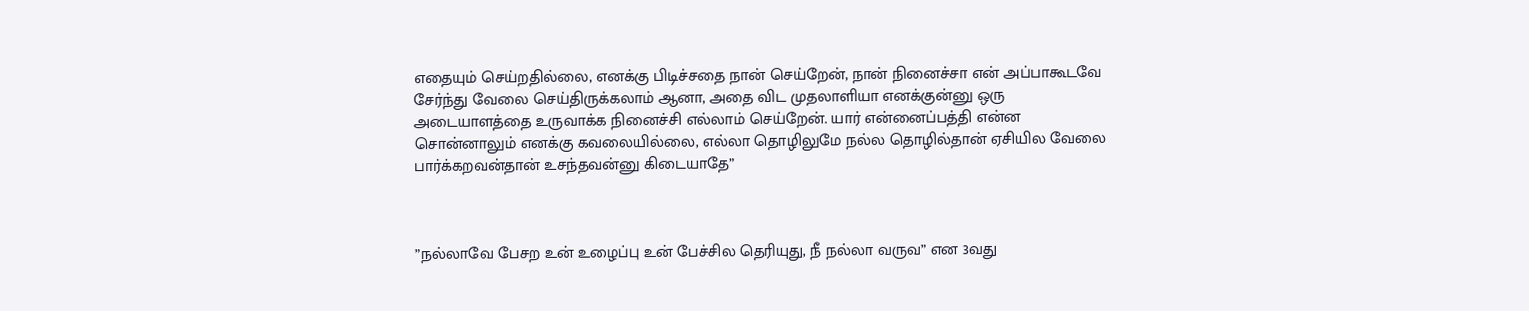எதையும் செய்றதில்லை, எனக்கு பிடிச்சதை நான் செய்றேன், நான் நினைச்சா என் அப்பாகூடவே சேர்ந்து வேலை செய்திருக்கலாம் ஆனா, அதை விட முதலாளியா எனக்குன்னு ஒரு அடையாளத்தை உருவாக்க நினைச்சி எல்லாம் செய்றேன். யார் என்னைப்பத்தி என்ன சொன்னாலும் எனக்கு கவலையில்லை, எல்லா தொழிலுமே நல்ல தொழில்தான் ஏசியில வேலை பார்க்கறவன்தான் உசந்தவன்னு கிடையாதே”



”நல்லாவே பேசற உன் உழைப்பு உன் பேச்சில தெரியுது, நீ நல்லா வருவ” என 3வது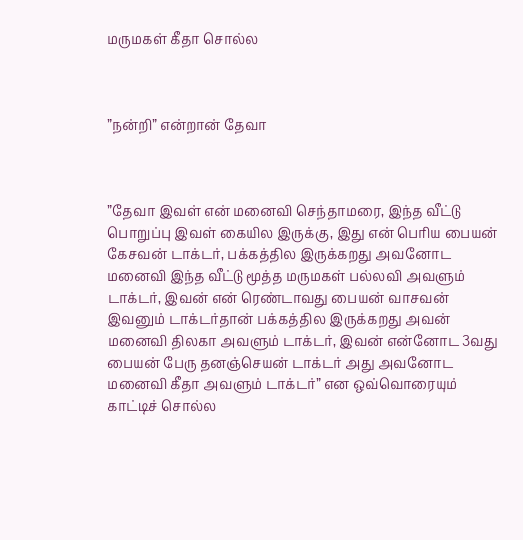மருமகள் கீதா சொல்ல



”நன்றி” என்றான் தேவா



”தேவா இவள் என் மனைவி செந்தாமரை, இந்த வீட்டு பொறுப்பு இவள் கையில இருக்கு, இது என் பெரிய பையன் கேசவன் டாக்டர், பக்கத்தில இருக்கறது அவனோட மனைவி இந்த வீட்டு மூத்த மருமகள் பல்லவி அவளும் டாக்டர், இவன் என் ரெண்டாவது பையன் வாசவன் இவனும் டாக்டர்தான் பக்கத்தில இருக்கறது அவன் மனைவி திலகா அவளும் டாக்டர், இவன் என்னோட 3வது பையன் பேரு தனஞ்செயன் டாக்டர் அது அவனோட மனைவி கீதா அவளும் டாக்டர்” என ஒவ்வொரையும் காட்டிச் சொல்ல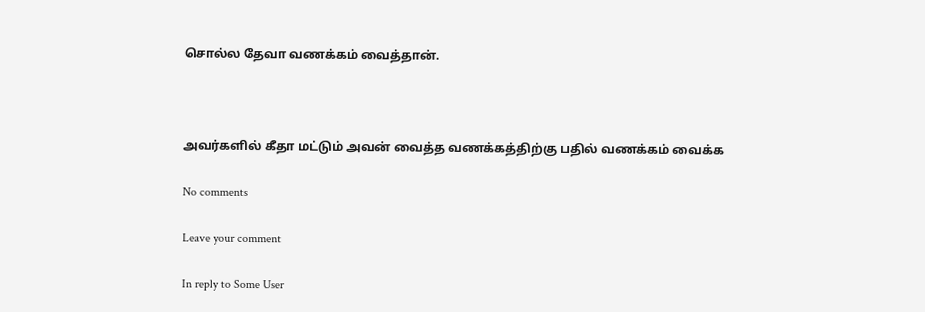சொல்ல தேவா வணக்கம் வைத்தான்.



அவர்களில் கீதா மட்டும் அவன் வைத்த வணக்கத்திற்கு பதில் வணக்கம் வைக்க

No comments

Leave your comment

In reply to Some User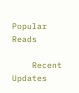Popular Reads

    Recent Updates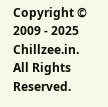Copyright © 2009 - 2025 Chillzee.in. All Rights Reserved.